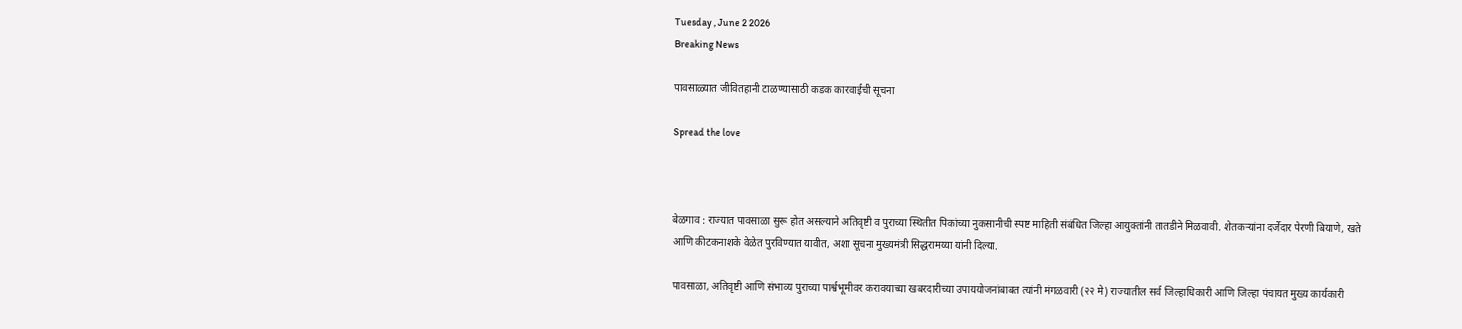Tuesday , June 2 2026
Breaking News

पावसाळ्यात जीवितहानी टाळण्यासाठी कडक कारवाईची सूचना

Spread the love



बेळगाव : राज्यात पावसाळा सुरू होत असल्याने अतिवृष्टी व पुराच्या स्थितीत पिकांच्या नुकसानीची स्पष्ट माहिती संबंधित जिल्हा आयुक्तांनी तातडीने मिळवावी. शेतकऱ्यांना दर्जेदार पेरणी बियाणे, खते आणि कीटकनाशके वेळेत पुरविण्यात यावीत, अशा सूचना मुख्यमंत्री सिद्धरामय्या यांनी दिल्या.

पावसाळा, अतिवृष्टी आणि संभाव्य पुराच्या पार्श्वभूमीवर करावयाच्या खबरदारीच्या उपाययोजनांबाबत त्यांनी मंगळवारी (२२ मे) राज्यातील सर्व जिल्हाधिकारी आणि जिल्हा पंचायत मुख्य कार्यकारी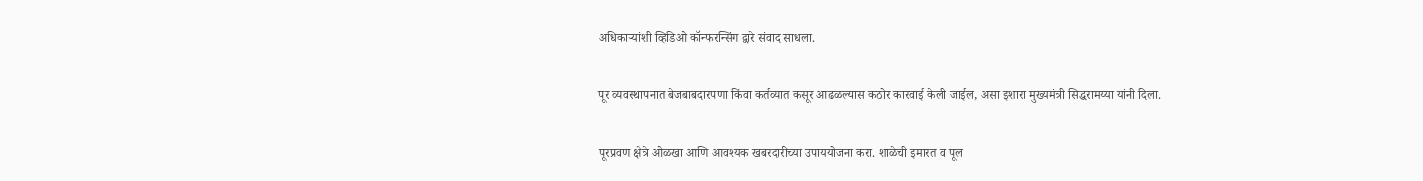अधिकाऱ्यांशी व्हिडिओ कॉन्फरन्सिंग द्वारे संवाद साधला.

पूर व्यवस्थापनात बेजबाबदारपणा किंवा कर्तव्यात कसूर आढळल्यास कठोर कारवाई केली जाईल, असा इशारा मुख्यमंत्री सिद्धरामय्या यांनी दिला.

पूरप्रवण क्षेत्रे ओळखा आणि आवश्यक खबरदारीच्या उपाययोजना करा. शाळेची इमारत व पूल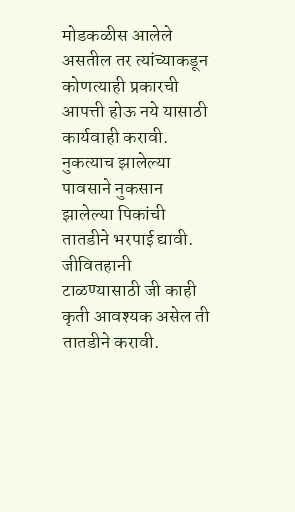मोडकळीस आलेले असतील तर त्यांच्याकडून कोणत्याही प्रकारची आपत्ती होऊ नये यासाठी कार्यवाही करावी. नुकत्याच झालेल्या पावसाने नुकसान झालेल्या पिकांची तातडीने भरपाई द्यावी. जीवितहानी टाळण्यासाठी जी काही कृती आवश्यक असेल ती तातडीने करावी.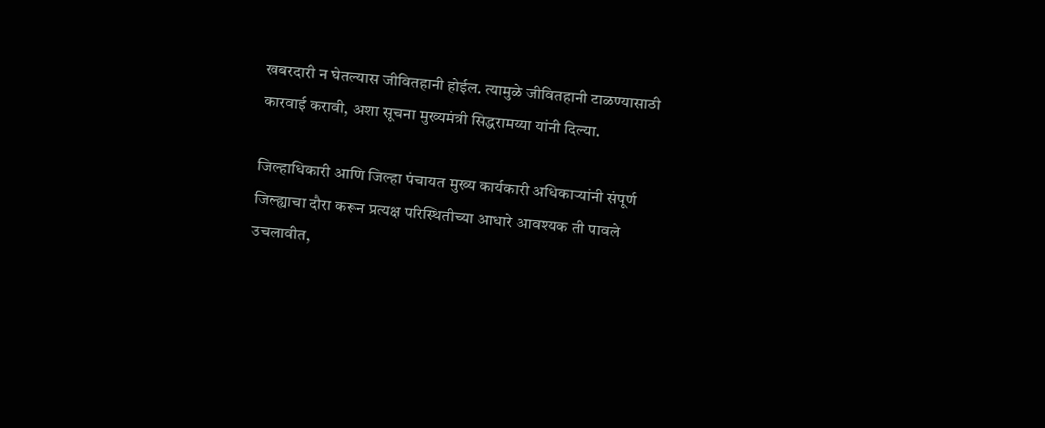खबरदारी न घेतल्यास जीवितहानी होईल. त्यामुळे जीवितहानी टाळण्यासाठी कारवाई करावी, अशा सूचना मुख्यमंत्री सिद्धरामय्या यांनी दिल्या.

जिल्हाधिकारी आणि जिल्हा पंचायत मुख्य कार्यकारी अधिकाऱ्यांनी संपूर्ण जिल्ह्याचा दौरा करून प्रत्यक्ष परिस्थितीच्या आधारे आवश्यक ती पावले उचलावीत,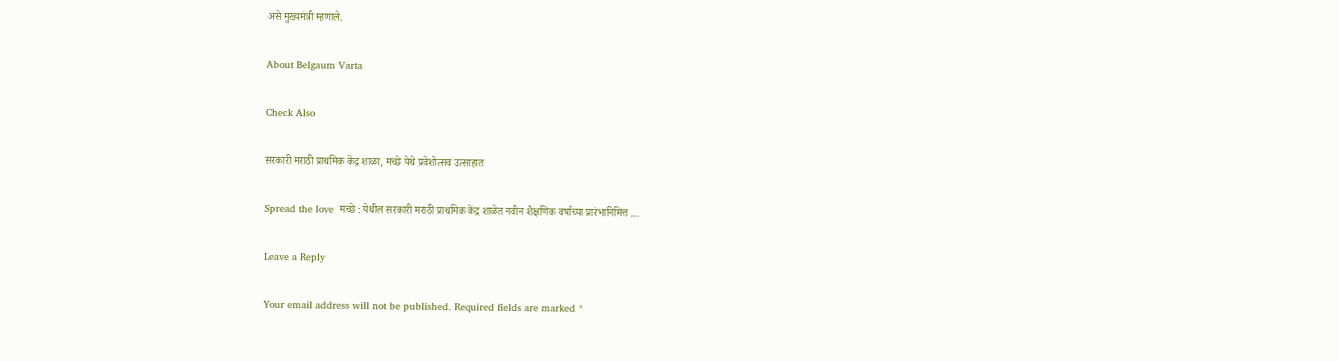असे मुख्यमंत्री म्हणाले.

About Belgaum Varta

Check Also

सरकारी मराठी प्राथमिक केंद्र शाळा, मच्छे येथे प्रवेशोत्सव उत्साहात

Spread the love  मच्छे : येथील सरकारी मराठी प्राथमिक केंद्र शाळेत नवीन शैक्षणिक वर्षाच्या प्रारंभानिमित्त …

Leave a Reply

Your email address will not be published. Required fields are marked *